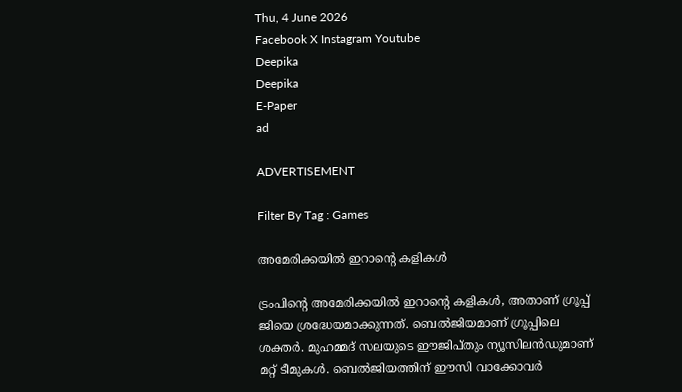Thu, 4 June 2026
Facebook X Instagram Youtube
Deepika
Deepika
E-Paper
ad

ADVERTISEMENT

Filter By Tag : Games

അമേരിക്കയിൽ ഇറാന്‍റെ കളികൾ

ട്രംപിന്‍റെ അമേരിക്കയിൽ ഇറാന്‍റെ കളികൾ, അതാണ് ഗ്രൂപ്പ് ജിയെ ശ്രദ്ധേയമാക്കുന്നത്. ബെൽജിയമാണ് ഗ്രൂപ്പിലെ ശക്തർ. മുഹമ്മദ് സലയുടെ ഈജിപ്തും ന്യൂസിലൻഡുമാണ് മറ്റ് ടീമുകൾ. ബെൽജിയത്തിന് ഈസി വാക്കോവർ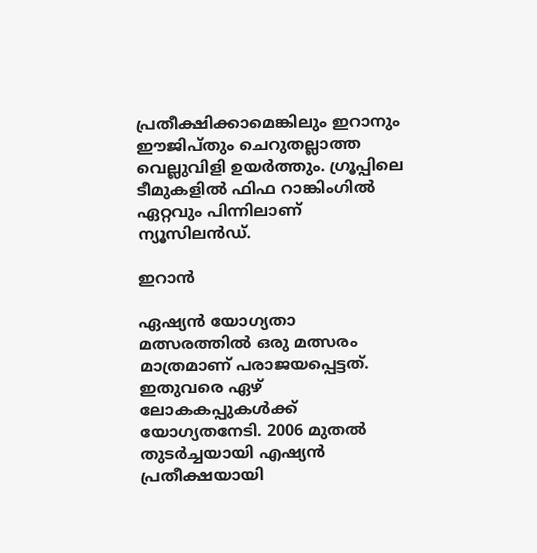പ്രതീക്ഷിക്കാമെങ്കിലും ഇറാനും ഈജിപ്തും ചെറുതല്ലാത്ത വെല്ലുവിളി ഉയർത്തും. ഗ്രൂപ്പിലെ ടീമുകളിൽ ഫിഫ റാങ്കിംഗിൽ ഏറ്റവും പിന്നിലാണ് ന്യൂസിലൻഡ്.

ഇറാൻ

ഏഷ്യൻ യോഗ്യതാ മത്സരത്തിൽ ഒരു മത്സരം മാത്രമാണ് പരാജയപ്പെട്ടത്. ഇതുവരെ ഏഴ് ലോകകപ്പുകൾക്ക് യോഗ്യതനേടി. 2006 മുതൽ തുടർച്ചയായി എഷ്യൻ പ്രതീക്ഷയായി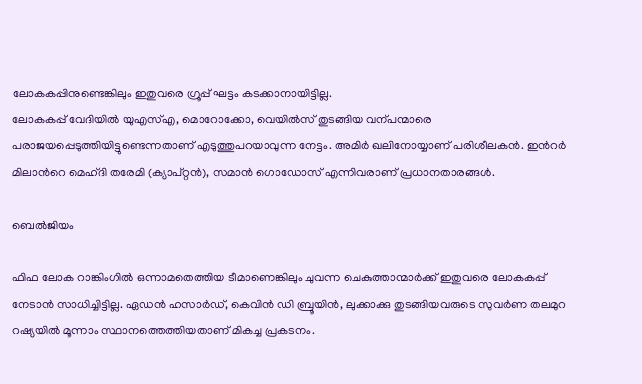ലോകകപ്പിനുണ്ടെങ്കിലും ഇതുവരെ ഗ്രൂപ്പ് ഘട്ടം കടക്കാനായിട്ടില്ല.
ലോകകപ്പ് വേദിയിൽ യുഎസ്എ, മൊറോക്കോ, വെയിൽസ് തുടങ്ങിയ വന്പന്മാരെ പരാജയപ്പെടുത്തിയിട്ടുണ്ടെന്നതാണ് എടുത്തുപറയാവുന്ന നേട്ടം. അമിർ ഖലിനോയ്യാണ് പരിശീലകൻ. ഇന്‍റർ മിലാന്‍റെ മെഹ്ദി തരേമി (ക്യാപ്റ്റൻ), സമാൻ ഗൊഡോസ് എന്നിവരാണ് പ്രധാനതാരങ്ങൾ.

ബെൽജിയം

ഫിഫ ലോക റാങ്കിംഗിൽ ഒന്നാമതെത്തിയ ടീമാണെങ്കിലും ചുവന്ന ചെകുത്താന്മാർക്ക് ഇതുവരെ ലോകകപ്പ് നേടാൻ സാധിച്ചിട്ടില്ല. ഏഡൻ ഹസാർഡ്, കെവിൻ ഡി ബ്രൂയിൻ, ലുക്കാക്കു തുടങ്ങിയവരുടെ സുവർണ തലമുറ റഷ്യയിൽ മൂന്നാം സ്ഥാനത്തെത്തിയതാണ് മികച്ച പ്രകടനം.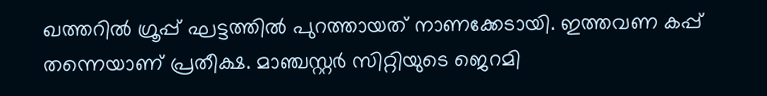ഖത്തറിൽ ഗ്രൂപ്പ് ഘട്ടത്തിൽ പുറത്തായത് നാണക്കേടായി. ഇത്തവണ കപ്പ് തന്നെയാണ് പ്രതീക്ഷ. മാഞ്ചസ്റ്റർ സിറ്റിയുടെ ജെറമി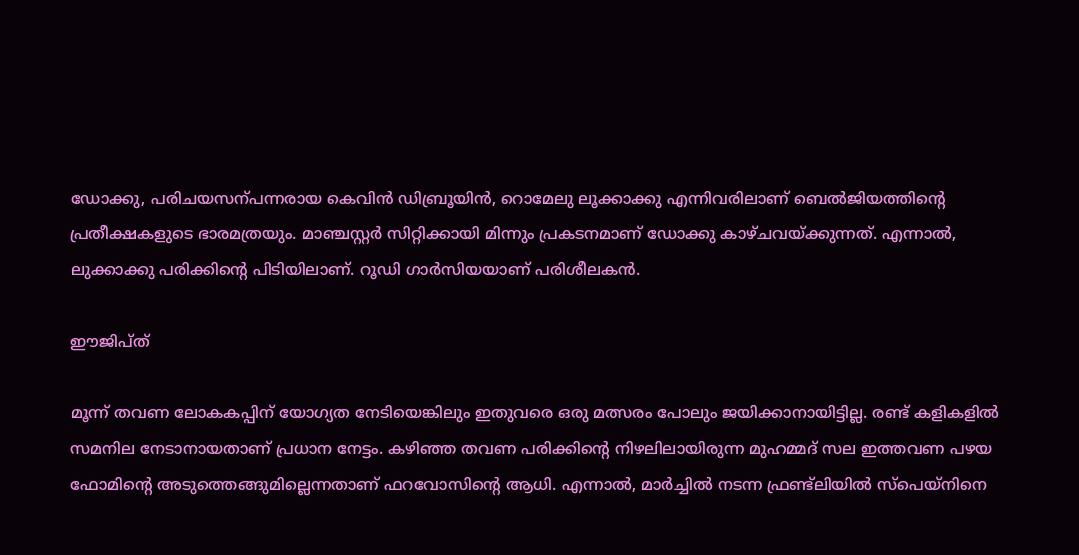ഡോക്കു, പരിചയസന്പന്നരായ കെവിൻ ഡിബ്രൂയിൻ, റൊമേലു ലൂക്കാക്കു എന്നിവരിലാണ് ബെൽജിയത്തിന്‍റെ പ്രതീക്ഷകളുടെ ഭാരമത്രയും. മാഞ്ചസ്റ്റർ സിറ്റിക്കായി മിന്നും പ്രകടനമാണ് ഡോക്കു കാഴ്ചവയ്ക്കുന്നത്. എന്നാൽ, ലുക്കാക്കു പരിക്കിന്‍റെ പിടിയിലാണ്. റൂഡി ഗാർസിയയാണ് പരിശീലകൻ.

ഈജിപ്ത്

മൂന്ന് തവണ ലോകകപ്പിന് യോഗ്യത നേടിയെങ്കിലും ഇതുവരെ ഒരു മത്സരം പോലും ജയിക്കാനായിട്ടില്ല. രണ്ട് കളികളിൽ സമനില നേടാനായതാണ് പ്രധാന നേട്ടം. കഴിഞ്ഞ തവണ പരിക്കിന്‍റെ നിഴലിലായിരുന്ന മുഹമ്മദ് സല ഇത്തവണ പഴയ ഫോമിന്‍റെ അടുത്തെങ്ങുമില്ലെന്നതാണ് ഫറവോസിന്‍റെ ആധി. എന്നാൽ, മാർച്ചിൽ നടന്ന ഫ്രണ്ട്‌ലിയിൽ സ്പെയ്നിനെ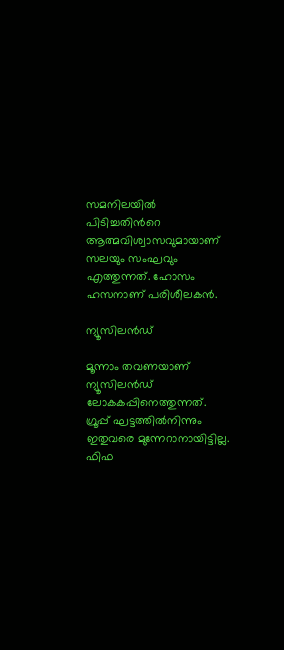സമനിലയിൽ പിടിച്ചതിന്‍റെ ആത്മവിശ്വാസവുമായാണ് സലയും സംഘവും എത്തുന്നത്. ഹോസം ഹസനാണ് പരിശീലകൻ.

ന്യൂസിലൻഡ്

മൂന്നാം തവണയാണ് ന്യൂസിലൻഡ് ലോകകപ്പിനെത്തുന്നത്. ഗ്രൂപ്പ് ഘട്ടത്തിൽനിന്നും ഇതുവരെ മുന്നേറാനായിട്ടില്ല. ഫിഫ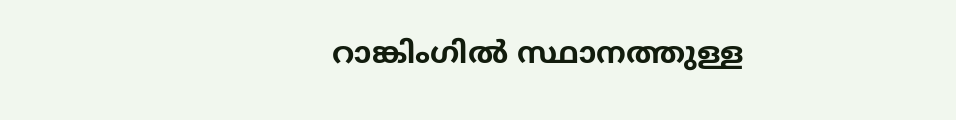റാങ്കിംഗിൽ സ്ഥാനത്തുള്ള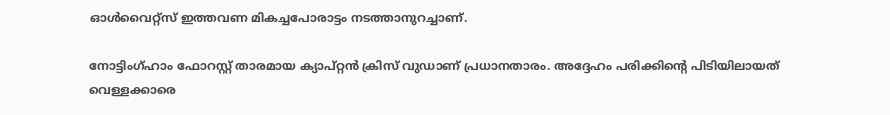ഓൾവൈറ്റ്സ് ഇത്തവണ മികച്ചപോരാട്ടം നടത്താനുറച്ചാണ്.

നോട്ടിംഗ്ഹാം ഫോറസ്റ്റ് താരമായ ക്യാപ്റ്റൻ ക്രിസ് വുഡാണ് പ്രധാനതാരം. അദ്ദേഹം പരിക്കിന്‍റെ പിടിയിലായത് വെള്ളക്കാരെ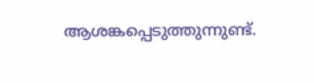ആശങ്കപ്പെടുത്തുന്നുണ്ട്.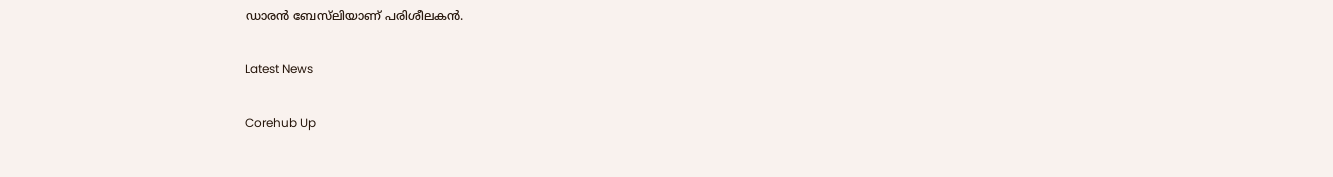ഡാരൻ ബേസ്‌ലിയാണ് പരിശീലകൻ.

Latest News

Corehub Up